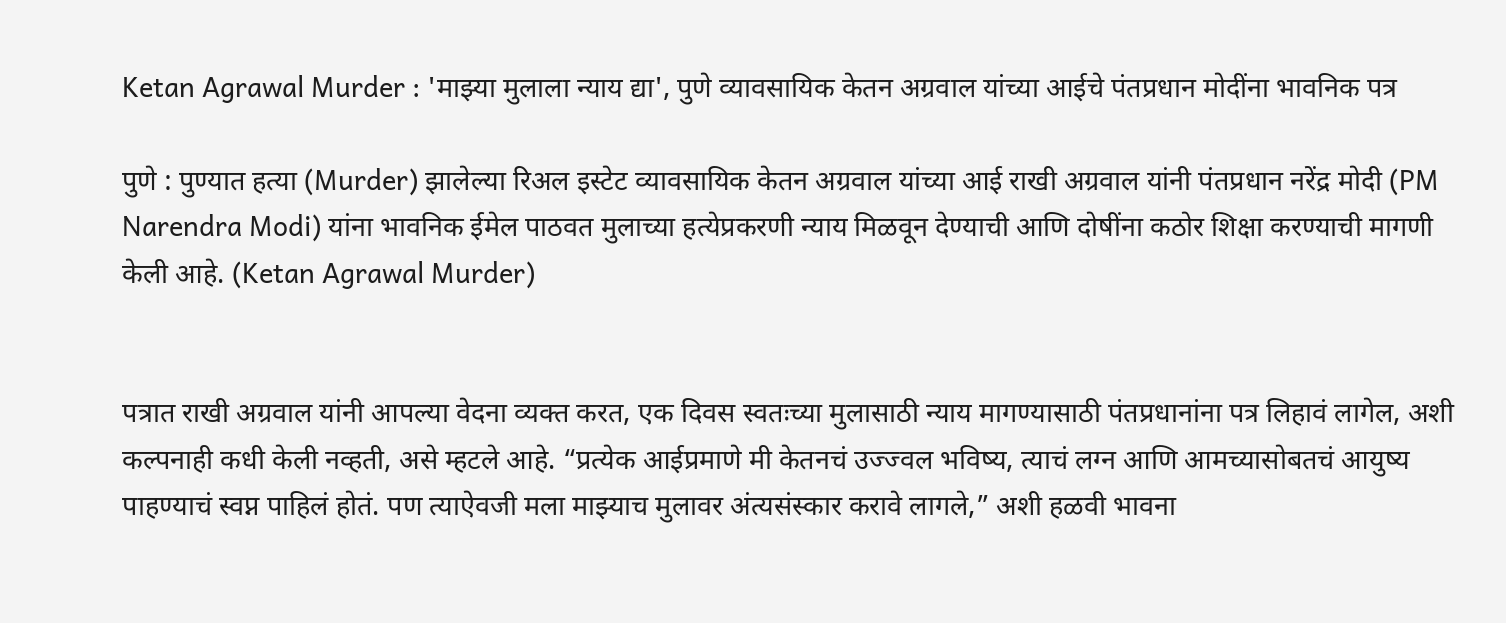Ketan Agrawal Murder : 'माझ्या मुलाला न्याय द्या', पुणे व्यावसायिक केतन अग्रवाल यांच्या आईचे पंतप्रधान मोदींना भावनिक पत्र

पुणे : पुण्यात हत्या (Murder) झालेल्या रिअल इस्टेट व्यावसायिक केतन अग्रवाल यांच्या आई राखी अग्रवाल यांनी पंतप्रधान नरेंद्र मोदी (PM Narendra Modi) यांना भावनिक ईमेल पाठवत मुलाच्या हत्येप्रकरणी न्याय मिळवून देण्याची आणि दोषींना कठोर शिक्षा करण्याची मागणी केली आहे. (Ketan Agrawal Murder)


पत्रात राखी अग्रवाल यांनी आपल्या वेदना व्यक्त करत, एक दिवस स्वतःच्या मुलासाठी न्याय मागण्यासाठी पंतप्रधानांना पत्र लिहावं लागेल, अशी कल्पनाही कधी केली नव्हती, असे म्हटले आहे. “प्रत्येक आईप्रमाणे मी केतनचं उज्ज्वल भविष्य, त्याचं लग्न आणि आमच्यासोबतचं आयुष्य पाहण्याचं स्वप्न पाहिलं होतं. पण त्याऐवजी मला माझ्याच मुलावर अंत्यसंस्कार करावे लागले,” अशी हळवी भावना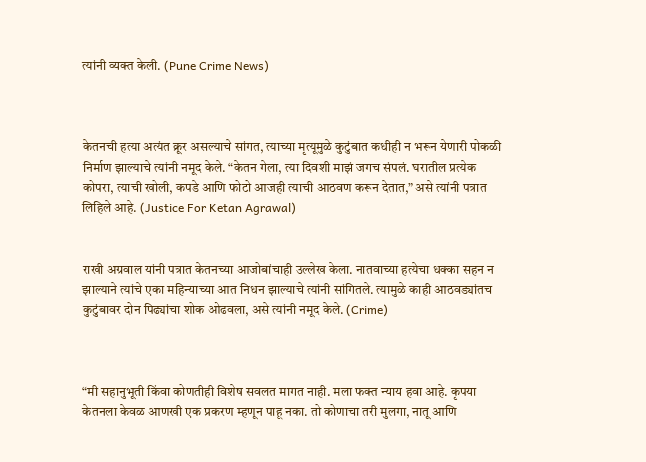त्यांनी व्यक्त केली. (Pune Crime News)



केतनची हत्या अत्यंत क्रूर असल्याचे सांगत, त्याच्या मृत्यूमुळे कुटुंबात कधीही न भरून येणारी पोकळी निर्माण झाल्याचे त्यांनी नमूद केले. “केतन गेला, त्या दिवशी माझं जगच संपलं. घरातील प्रत्येक कोपरा, त्याची खोली, कपडे आणि फोटो आजही त्याची आठवण करून देतात,” असे त्यांनी पत्रात लिहिले आहे. (Justice For Ketan Agrawal)


राखी अग्रवाल यांनी पत्रात केतनच्या आजोबांचाही उल्लेख केला. नातवाच्या हत्येचा धक्का सहन न झाल्याने त्यांचे एका महिन्याच्या आत निधन झाल्याचे त्यांनी सांगितले. त्यामुळे काही आठवड्यांतच कुटुंबावर दोन पिढ्यांचा शोक ओढवला, असे त्यांनी नमूद केले. (Crime)



“मी सहानुभूती किंवा कोणतीही विशेष सवलत मागत नाही. मला फक्त न्याय हवा आहे. कृपया केतनला केवळ आणखी एक प्रकरण म्हणून पाहू नका. तो कोणाचा तरी मुलगा, नातू आणि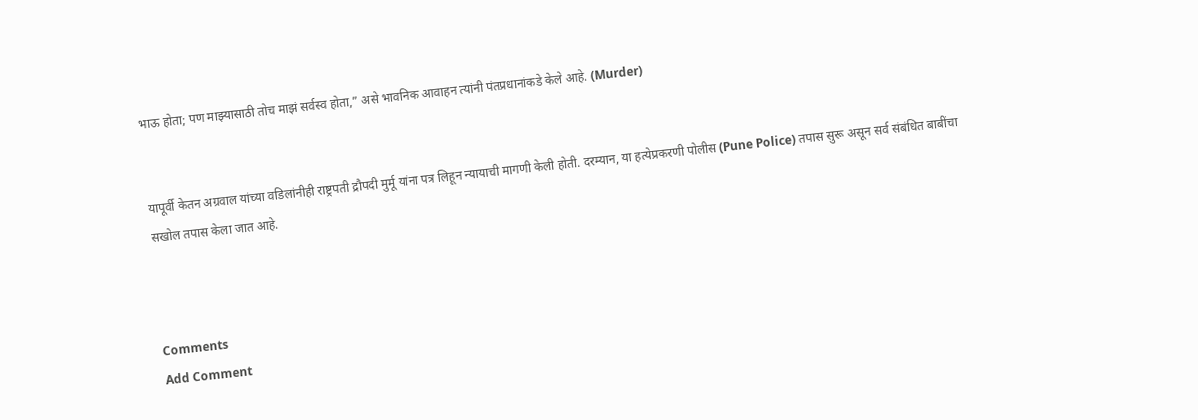भाऊ होता; पण माझ्यासाठी तोच माझं सर्वस्व होता,” असे भावनिक आवाहन त्यांनी पंतप्रधानांकडे केले आहे. (Murder)


यापूर्वी केतन अग्रवाल यांच्या वडिलांनीही राष्ट्रपती द्रौपदी मुर्मू यांना पत्र लिहून न्यायाची मागणी केली होती. दरम्यान, या हत्येप्रकरणी पोलीस (Pune Police) तपास सुरू असून सर्व संबंधित बाबींचा सखोल तपास केला जात आहे.



Comments
Add Comment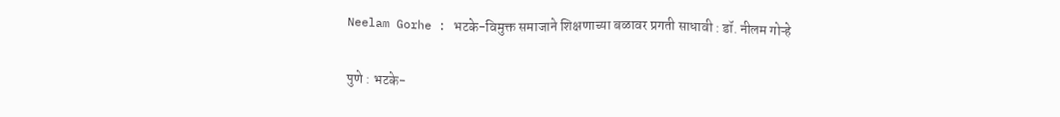Neelam Gorhe : भटके-विमुक्त समाजाने शिक्षणाच्या बळावर प्रगती साधावी : डॉ. नीलम गोऱ्हे

पुणे : भटके-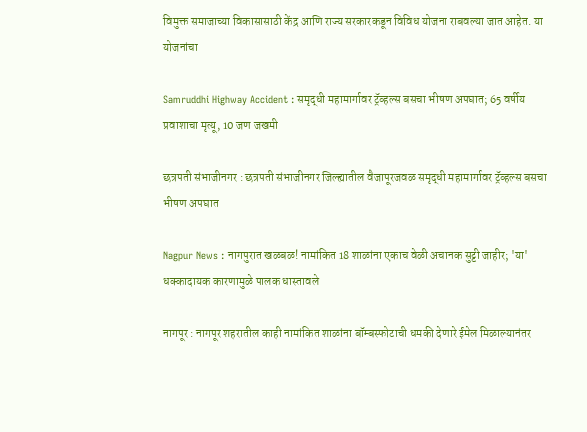विमुक्त समाजाच्या विकासासाठी केंद्र आणि राज्य सरकारकडून विविध योजना राबवल्या जात आहेत. या योजनांचा

Samruddhi Highway Accident : समृद्धी महामार्गावर ट्रॅव्हल्स बसचा भीषण अपघात; 65 वर्षीय प्रवाशाचा मृत्यू, 10 जण जखमी

छत्रपती संभाजीनगर : छत्रपती संभाजीनगर जिल्ह्यातील वैजापूरजवळ समृद्धी महामार्गावर ट्रॅव्हल्स बसचा भीषण अपघात

Nagpur News : नागपुरात खळबळ! नामांकित 18 शाळांना एकाच वेळी अचानक सुट्टी जाहीर; 'या' धक्कादायक कारणामुळे पालक धास्तावले

नागपूर : नागपूर शहरातील काही नामांकित शाळांना बॉम्बस्फोटाची धमकी देणारे ईमेल मिळाल्यानंतर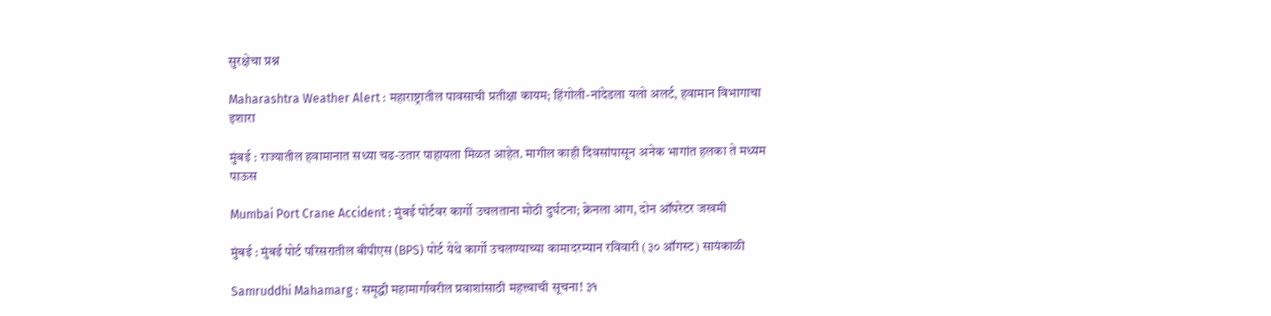सुरक्षेचा प्रश्न

Maharashtra Weather Alert : महाराष्ट्रातील पावसाची प्रतीक्षा कायम; हिंगोली-नांदेडला यलो अलर्ट, हवामान विभागाचा इशारा

मुंबई : राज्यातील हवामानात सध्या चढ-उतार पाहायला मिळत आहेत. मागील काही दिवसांपासून अनेक भागांत हलका ते मध्यम पाऊस

Mumbai Port Crane Accident : मुंबई पोर्टवर कार्गो उचलताना मोठी दुर्घटना; क्रेनला आग, दोन ऑपरेटर जखमी

मुंबई : मुंबई पोर्ट परिसरातील बीपीएस (BPS) पोर्ट येथे कार्गो उचलण्याच्या कामादरम्यान रविवारी (३० ऑगस्ट) सायंकाळी

Samruddhi Mahamarg : समृद्धी महामार्गावरील प्रवाशांसाठी महत्त्वाची सूचना! ३१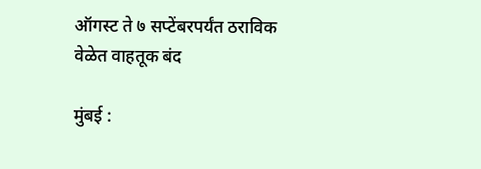ऑगस्ट ते ७ सप्टेंबरपर्यंत ठराविक वेळेत वाहतूक बंद

मुंबई :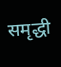समृद्धी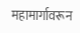महामार्गावरून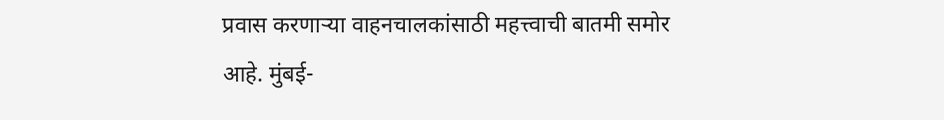प्रवास करणाऱ्या वाहनचालकांसाठी महत्त्वाची बातमी समोर आहे. मुंबई-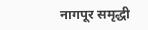नागपूर समृद्धी